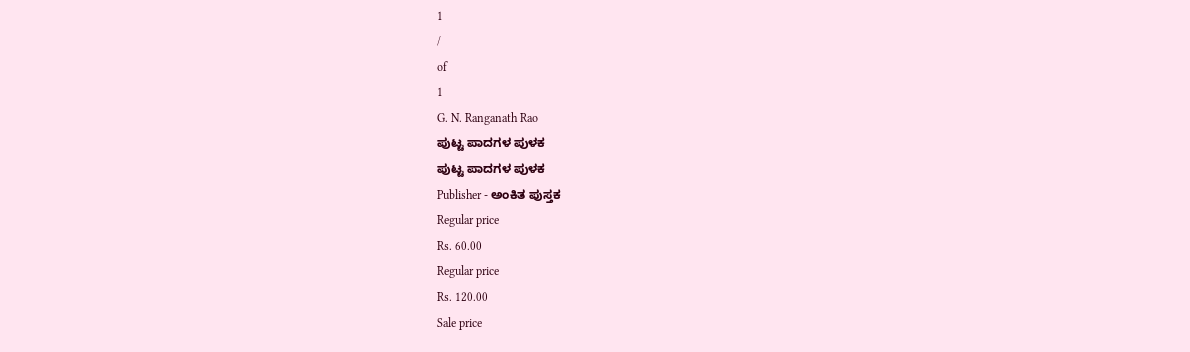1
/
of
1
G. N. Ranganath Rao
ಪುಟ್ಟ ಪಾದಗಳ ಪುಳಕ
ಪುಟ್ಟ ಪಾದಗಳ ಪುಳಕ
Publisher - ಅಂಕಿತ ಪುಸ್ತಕ
Regular price
Rs. 60.00
Regular price
Rs. 120.00
Sale price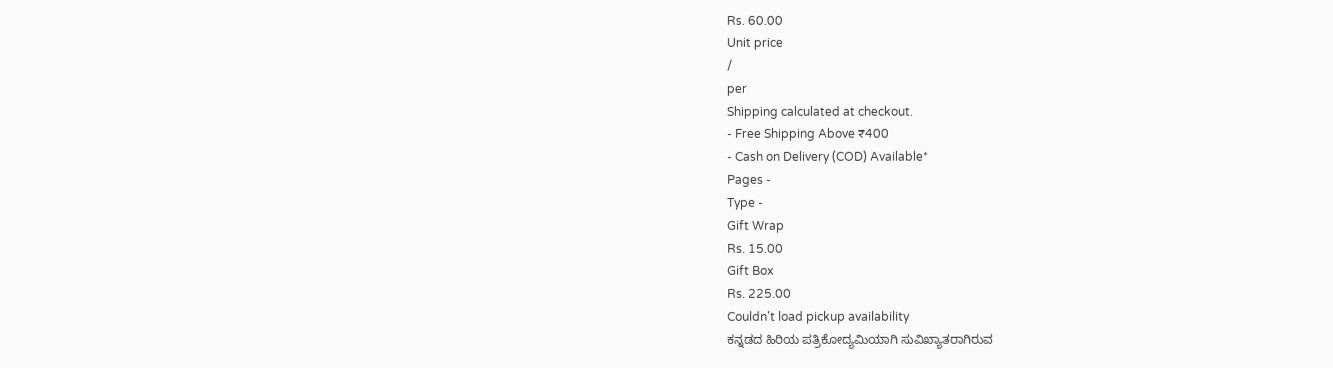Rs. 60.00
Unit price
/
per
Shipping calculated at checkout.
- Free Shipping Above ₹400
- Cash on Delivery (COD) Available*
Pages -
Type -
Gift Wrap
Rs. 15.00
Gift Box
Rs. 225.00
Couldn't load pickup availability
ಕನ್ನಡದ ಹಿರಿಯ ಪತ್ರಿಕೋದ್ಯಮಿಯಾಗಿ ಸುವಿಖ್ಯಾತರಾಗಿರುವ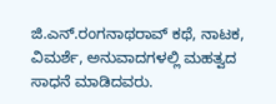ಜಿ.ಎನ್.ರಂಗನಾಥರಾವ್ ಕಥೆ, ನಾಟಕ, ವಿಮರ್ಶೆ, ಅನುವಾದಗಳಲ್ಲಿ ಮಹತ್ವದ ಸಾಧನೆ ಮಾಡಿದವರು.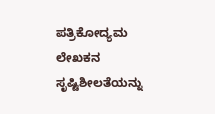ಪತ್ರಿಕೋದ್ಯಮ ಲೇಖಕನ ಸೃಷ್ಟಿಶೀಲತೆಯನ್ನು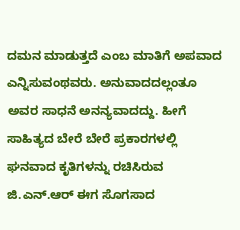ದಮನ ಮಾಡುತ್ತದೆ ಎಂಬ ಮಾತಿಗೆ ಅಪವಾದ ಎನ್ನಿಸುವಂಥವರು. ಅನುವಾದದಲ್ಲಂತೂ ಅವರ ಸಾಧನೆ ಅನನ್ಯವಾದದ್ದು. ಹೀಗೆ ಸಾಹಿತ್ಯದ ಬೇರೆ ಬೇರೆ ಪ್ರಕಾರಗಳಲ್ಲಿ ಘನವಾದ ಕೃತಿಗಳನ್ನು ರಚಿಸಿರುವ ಜಿ.ಎನ್.ಆರ್ ಈಗ ಸೊಗಸಾದ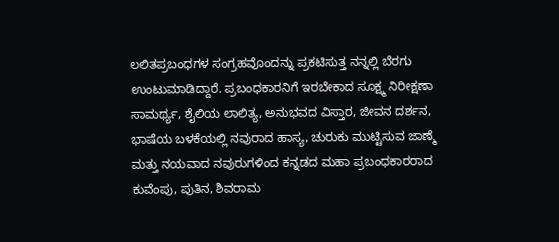ಲಲಿತಪ್ರಬಂಧಗಳ ಸಂಗ್ರಹವೊಂದನ್ನು ಪ್ರಕಟಿಸುತ್ತ ನನ್ನಲ್ಲಿ ಬೆರಗು ಉಂಟುಮಾಡಿದ್ದಾರೆ. ಪ್ರಬಂಧಕಾರನಿಗೆ ಇರಬೇಕಾದ ಸೂಕ್ಷ್ಮ ನಿರೀಕ್ಷಣಾ ಸಾಮರ್ಥ್ಯ, ಶೈಲಿಯ ಲಾಲಿತ್ಯ, ಅನುಭವದ ವಿಸ್ತಾರ, ಜೀವನ ದರ್ಶನ, ಭಾಷೆಯ ಬಳಕೆಯಲ್ಲಿ ನವುರಾದ ಹಾಸ್ಯ, ಚುರುಕು ಮುಟ್ಟಿಸುವ ಜಾಣ್ಮೆ ಮತ್ತು ನಯವಾದ ನವುರುಗಳಿಂದ ಕನ್ನಡದ ಮಹಾ ಪ್ರಬಂಧಕಾರರಾದ ಕುವೆಂಪು, ಪುತಿನ, ಶಿವರಾಮ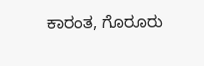ಕಾರಂತ, ಗೊರೂರು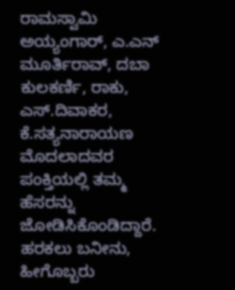ರಾಮಸ್ವಾಮಿ ಅಯ್ಯಂಗಾರ್, ಎ.ಎನ್ ಮೂರ್ತಿರಾವ್, ದಬಾ ಕುಲಕರ್ಣಿ, ರಾಕು, ಎಸ್.ದಿವಾಕರ, ಕೆ.ಸತ್ಯನಾರಾಯಣ ಮೊದಲಾದವರ ಪಂಕ್ತಿಯಲ್ಲಿ ತಮ್ಮ ಹೆಸರನ್ನು ಜೋಡಿಸಿಕೊಂಡಿದ್ದಾರೆ. ಹರಕಲು ಬನೀನು, ಹೀಗೊಬ್ಬರು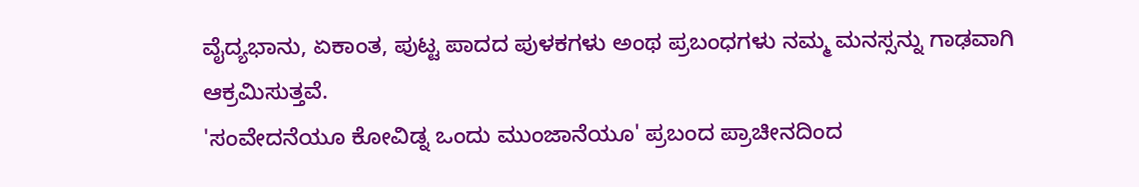ವೈದ್ಯಭಾನು, ಏಕಾಂತ, ಪುಟ್ಟ ಪಾದದ ಪುಳಕಗಳು ಅಂಥ ಪ್ರಬಂಧಗಳು ನಮ್ಮ ಮನಸ್ಸನ್ನು ಗಾಢವಾಗಿ ಆಕ್ರಮಿಸುತ್ತವೆ.
'ಸಂವೇದನೆಯೂ ಕೋವಿಡ್ನ ಒಂದು ಮುಂಜಾನೆಯೂ' ಪ್ರಬಂದ ಪ್ರಾಚೀನದಿಂದ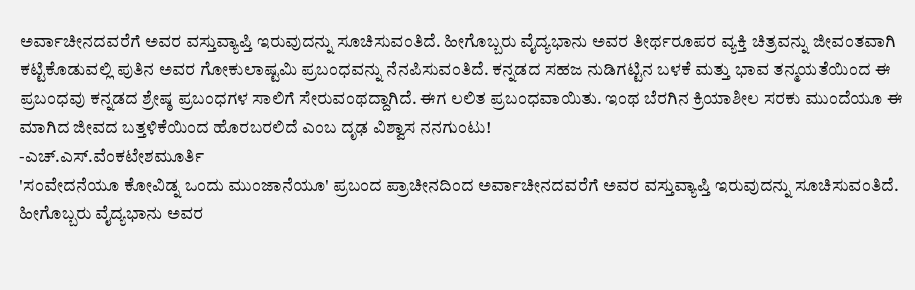ಅರ್ವಾಚೀನದವರೆಗೆ ಅವರ ವಸ್ತುವ್ಯಾಪ್ತಿ ಇರುವುದನ್ನು ಸೂಚಿಸುವಂತಿದೆ. ಹೀಗೊಬ್ಬರು ವೈದ್ಯಭಾನು ಅವರ ತೀರ್ಥರೂಪರ ವ್ಯಕ್ತಿ ಚಿತ್ರವನ್ನು ಜೀವಂತವಾಗಿ ಕಟ್ಟಿಕೊಡುವಲ್ಲಿ ಪುತಿನ ಅವರ ಗೋಕುಲಾಷ್ಟಮಿ ಪ್ರಬಂಧವನ್ನು ನೆನಪಿಸುವಂತಿದೆ. ಕನ್ನಡದ ಸಹಜ ನುಡಿಗಟ್ಟಿನ ಬಳಕೆ ಮತ್ತು ಭಾವ ತನ್ಮಯತೆಯಿಂದ ಈ ಪ್ರಬಂಧವು ಕನ್ನಡದ ಶ್ರೇಷ್ಠ ಪ್ರಬಂಧಗಳ ಸಾಲಿಗೆ ಸೇರುವಂಥದ್ದಾಗಿದೆ. ಈಗ ಲಲಿತ ಪ್ರಬಂಧವಾಯಿತು. ಇಂಥ ಬೆರಗಿನ ಕ್ರಿಯಾಶೀಲ ಸರಕು ಮುಂದೆಯೂ ಈ ಮಾಗಿದ ಜೀವದ ಬತ್ತಳಿಕೆಯಿಂದ ಹೊರಬರಲಿದೆ ಎಂಬ ದೃಢ ವಿಶ್ವಾಸ ನನಗುಂಟು!
-ಎಚ್.ಎಸ್.ವೆಂಕಟೇಶಮೂರ್ತಿ
'ಸಂವೇದನೆಯೂ ಕೋವಿಡ್ನ ಒಂದು ಮುಂಜಾನೆಯೂ' ಪ್ರಬಂದ ಪ್ರಾಚೀನದಿಂದ ಅರ್ವಾಚೀನದವರೆಗೆ ಅವರ ವಸ್ತುವ್ಯಾಪ್ತಿ ಇರುವುದನ್ನು ಸೂಚಿಸುವಂತಿದೆ. ಹೀಗೊಬ್ಬರು ವೈದ್ಯಭಾನು ಅವರ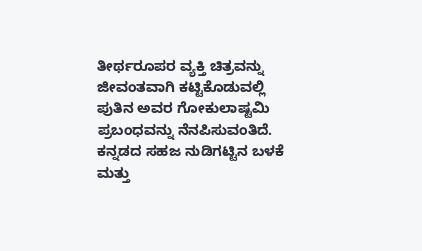ತೀರ್ಥರೂಪರ ವ್ಯಕ್ತಿ ಚಿತ್ರವನ್ನು ಜೀವಂತವಾಗಿ ಕಟ್ಟಿಕೊಡುವಲ್ಲಿ ಪುತಿನ ಅವರ ಗೋಕುಲಾಷ್ಟಮಿ ಪ್ರಬಂಧವನ್ನು ನೆನಪಿಸುವಂತಿದೆ. ಕನ್ನಡದ ಸಹಜ ನುಡಿಗಟ್ಟಿನ ಬಳಕೆ ಮತ್ತು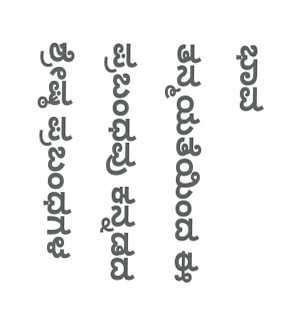ಭಾವ ತನ್ಮಯತೆಯಿಂದ ಈ ಪ್ರಬಂಧವು ಕನ್ನಡದ ಶ್ರೇಷ್ಠ ಪ್ರಬಂಧಗಳ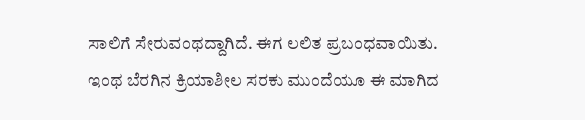ಸಾಲಿಗೆ ಸೇರುವಂಥದ್ದಾಗಿದೆ. ಈಗ ಲಲಿತ ಪ್ರಬಂಧವಾಯಿತು. ಇಂಥ ಬೆರಗಿನ ಕ್ರಿಯಾಶೀಲ ಸರಕು ಮುಂದೆಯೂ ಈ ಮಾಗಿದ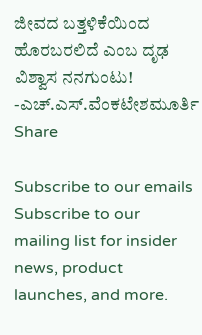ಜೀವದ ಬತ್ತಳಿಕೆಯಿಂದ ಹೊರಬರಲಿದೆ ಎಂಬ ದೃಢ ವಿಶ್ವಾಸ ನನಗುಂಟು!
-ಎಚ್.ಎಸ್.ವೆಂಕಟೇಶಮೂರ್ತಿ
Share

Subscribe to our emails
Subscribe to our mailing list for insider news, product launches, and more.